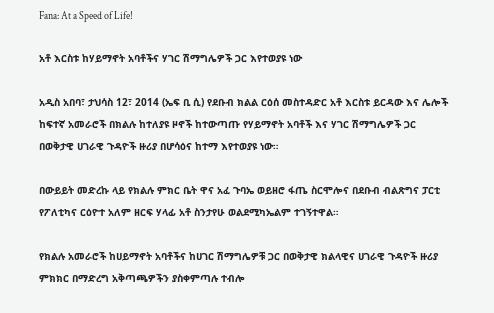Fana: At a Speed of Life!

አቶ እርስቱ ከሃይማኖት አባቶችና ሃገር ሽማግሌዎች ጋር እየተወያዩ ነው

አዲስ አበባ፣ ታህሳስ 12፣ 2014 (ኤፍ ቢ ሲ) የደቡብ ክልል ርዕሰ መስተዳድር አቶ እርስቱ ይርዳው እና ሌሎች ከፍተኛ አመራሮች በክልሉ ከተለያዩ ዞኖች ከተውጣጡ የሃይማኖት አባቶች እና ሃገር ሽማግሌዎች ጋር በወቅታዊ ሀገራዊ ጉዳዮች ዙሪያ በሆሳዕና ከተማ እየተወያዩ ነው።

በውይይት መድረኩ ላይ የክልሉ ምክር ቤት ዋና አፈ ጉባኤ ወይዘሮ ፋጤ ስርሞሎና በደቡብ ብልጽግና ፓርቲ የፖለቲካና ርዕዮተ አለም ዘርፍ ሃላፊ አቶ ስንታየሁ ወልደሚካኤልም ተገኝተዋል።

የክልሉ አመራሮች ከሀይማኖት አባቶችና ከሀገር ሽማግሌዎቹ ጋር በወቅታዊ ክልላዊና ሀገራዊ ጉዳዮች ዙሪያ ምክክር በማድረግ አቅጣጫዎችን ያስቀምጣሉ ተብሎ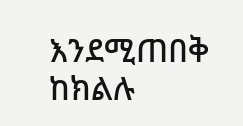እንደሚጠበቅ ከክልሉ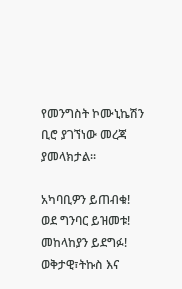የመንግስት ኮሙኒኬሽን ቢሮ ያገኘነው መረጃ ያመላክታል፡፡

አካባቢዎን ይጠብቁ!
ወደ ግንባር ይዝመቱ!
መከላከያን ይደግፉ!
ወቅታዊ፣ትኩስ እና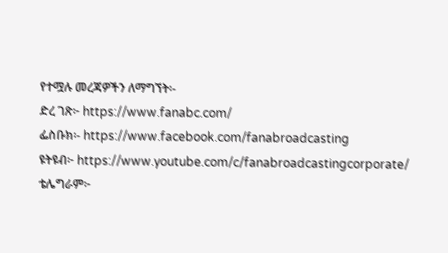የተሟሉ መረጃዎችን ለማግኘት፡-
ድረ ገጽ፦ https://www.fanabc.com/
ፌስቡክ፡- https://www.facebook.com/fanabroadcasting
ዩትዩብ፦ https://www.youtube.com/c/fanabroadcastingcorporate/
ቴሌግራም፦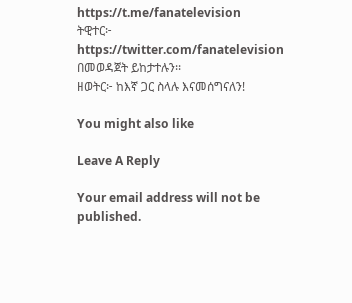https://t.me/fanatelevision
ትዊተር፦ https://twitter.com/fanatelevision በመወዳጀት ይከታተሉን፡፡
ዘወትር፦ ከእኛ ጋር ስላሉ እናመሰግናለን!

You might also like

Leave A Reply

Your email address will not be published.